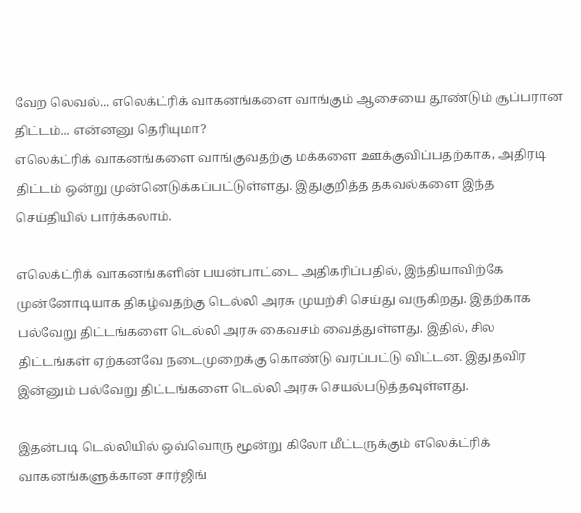வேற லெவல்... எலெக்ட்ரிக் வாகனங்களை வாங்கும் ஆசையை தூண்டும் சூப்பரான திட்டம்... என்னனு தெரியுமா?
எலெக்ட்ரிக் வாகனங்களை வாங்குவதற்கு மக்களை ஊக்குவிப்பதற்காக, அதிரடி திட்டம் ஒன்று முன்னெடுக்கப்பட்டுள்ளது. இதுகுறித்த தகவல்களை இந்த செய்தியில் பார்க்கலாம்.

எலெக்ட்ரிக் வாகனங்களின் பயன்பாட்டை அதிகரிப்பதில், இந்தியாவிற்கே முன்னோடியாக திகழ்வதற்கு டெல்லி அரசு முயற்சி செய்து வருகிறது. இதற்காக பல்வேறு திட்டங்களை டெல்லி அரசு கைவசம் வைத்துள்ளது. இதில், சில திட்டங்கள் ஏற்கனவே நடைமுறைக்கு கொண்டு வரப்பட்டு விட்டன. இதுதவிர இன்னும் பல்வேறு திட்டங்களை டெல்லி அரசு செயல்படுத்தவுள்ளது.

இதன்படி டெல்லியில் ஒவ்வொரு மூன்று கிலோ மீட்டருக்கும் எலெக்ட்ரிக் வாகனங்களுக்கான சார்ஜிங்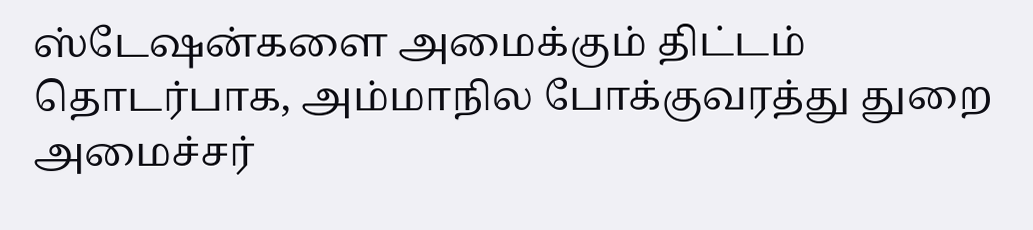ஸ்டேஷன்களை அமைக்கும் திட்டம் தொடர்பாக, அம்மாநில போக்குவரத்து துறை அமைச்சர்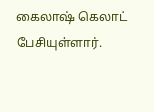கைலாஷ் கெலாட் பேசியுள்ளார்.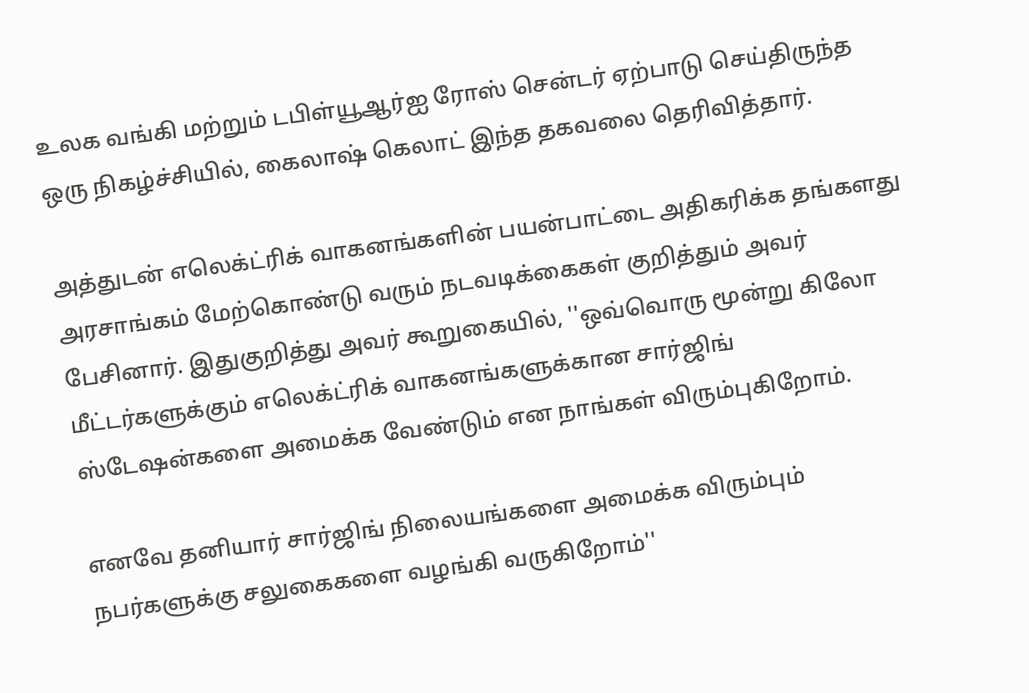உலக வங்கி மற்றும் டபிள்யூஆர்ஐ ரோஸ் சென்டர் ஏற்பாடு செய்திருந்த ஒரு நிகழ்ச்சியில், கைலாஷ் கெலாட் இந்த தகவலை தெரிவித்தார்.

அத்துடன் எலெக்ட்ரிக் வாகனங்களின் பயன்பாட்டை அதிகரிக்க தங்களது அரசாங்கம் மேற்கொண்டு வரும் நடவடிக்கைகள் குறித்தும் அவர் பேசினார். இதுகுறித்து அவர் கூறுகையில், ''ஒவ்வொரு மூன்று கிலோ மீட்டர்களுக்கும் எலெக்ட்ரிக் வாகனங்களுக்கான சார்ஜிங் ஸ்டேஷன்களை அமைக்க வேண்டும் என நாங்கள் விரும்புகிறோம்.

எனவே தனியார் சார்ஜிங் நிலையங்களை அமைக்க விரும்பும் நபர்களுக்கு சலுகைகளை வழங்கி வருகிறோம்''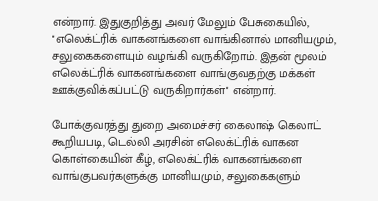என்றார். இதுகுறித்து அவர் மேலும் பேசுகையில், ''எலெக்ட்ரிக் வாகனங்களை வாங்கினால் மானியமும், சலுகைகளையும் வழங்கி வருகிறோம். இதன் மூலம் எலெக்ட்ரிக் வாகனங்களை வாங்குவதற்கு மக்கள் ஊக்குவிக்கப்பட்டு வருகிறார்கள்'' என்றார்.

போக்குவரத்து துறை அமைச்சர் கைலாஷ் கெலாட் கூறியபடி, டெல்லி அரசின் எலெக்ட்ரிக் வாகன கொள்கையின் கீழ், எலெக்ட்ரிக் வாகனங்களை வாங்குபவர்களுக்கு மானியமும், சலுகைகளும்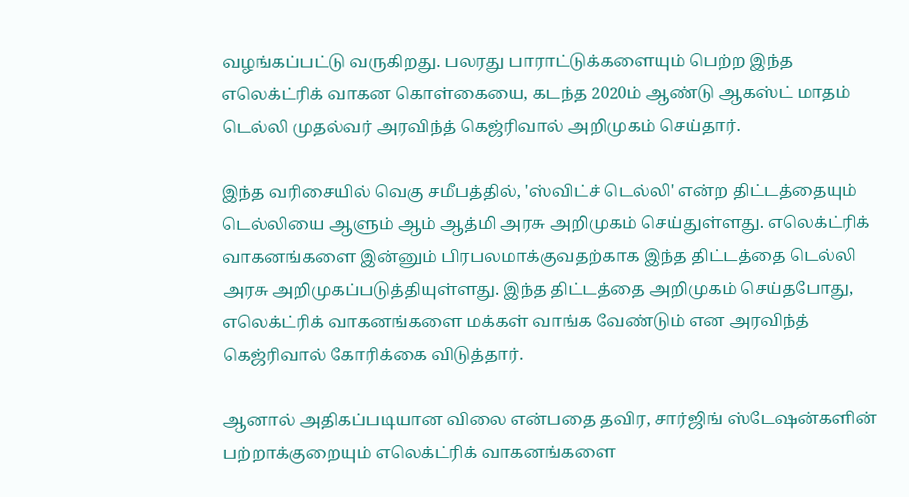வழங்கப்பட்டு வருகிறது. பலரது பாராட்டுக்களையும் பெற்ற இந்த எலெக்ட்ரிக் வாகன கொள்கையை, கடந்த 2020ம் ஆண்டு ஆகஸ்ட் மாதம் டெல்லி முதல்வர் அரவிந்த் கெஜ்ரிவால் அறிமுகம் செய்தார்.

இந்த வரிசையில் வெகு சமீபத்தில், 'ஸ்விட்ச் டெல்லி' என்ற திட்டத்தையும் டெல்லியை ஆளும் ஆம் ஆத்மி அரசு அறிமுகம் செய்துள்ளது. எலெக்ட்ரிக் வாகனங்களை இன்னும் பிரபலமாக்குவதற்காக இந்த திட்டத்தை டெல்லி அரசு அறிமுகப்படுத்தியுள்ளது. இந்த திட்டத்தை அறிமுகம் செய்தபோது, எலெக்ட்ரிக் வாகனங்களை மக்கள் வாங்க வேண்டும் என அரவிந்த் கெஜ்ரிவால் கோரிக்கை விடுத்தார்.

ஆனால் அதிகப்படியான விலை என்பதை தவிர, சார்ஜிங் ஸ்டேஷன்களின் பற்றாக்குறையும் எலெக்ட்ரிக் வாகனங்களை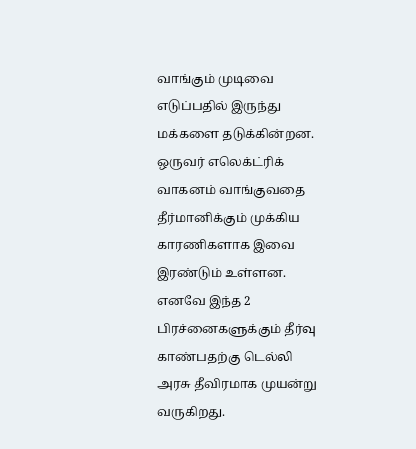வாங்கும் முடிவை எடுப்பதில் இருந்து மக்களை தடுக்கின்றன. ஒருவர் எலெக்ட்ரிக் வாகனம் வாங்குவதை தீர்மானிக்கும் முக்கிய காரணிகளாக இவை இரண்டும் உள்ளன. எனவே இந்த 2 பிரச்னைகளுக்கும் தீர்வு காண்பதற்கு டெல்லி அரசு தீவிரமாக முயன்று வருகிறது.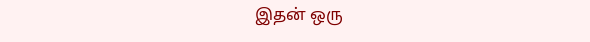இதன் ஒரு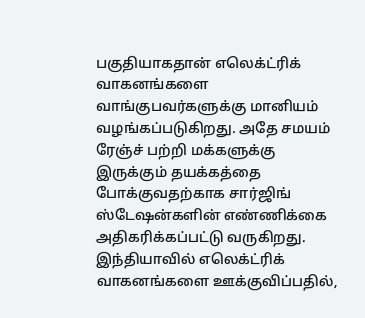பகுதியாகதான் எலெக்ட்ரிக் வாகனங்களை வாங்குபவர்களுக்கு மானியம் வழங்கப்படுகிறது. அதே சமயம் ரேஞ்ச் பற்றி மக்களுக்கு இருக்கும் தயக்கத்தை போக்குவதற்காக சார்ஜிங் ஸ்டேஷன்களின் எண்ணிக்கை அதிகரிக்கப்பட்டு வருகிறது. இந்தியாவில் எலெக்ட்ரிக் வாகனங்களை ஊக்குவிப்பதில்,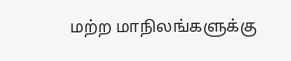மற்ற மாநிலங்களுக்கு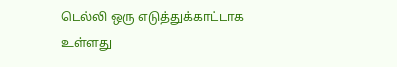டெல்லி ஒரு எடுத்துக்காட்டாக உள்ளது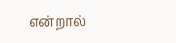என்றால்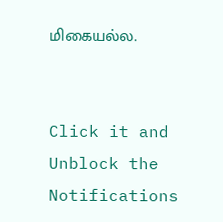மிகையல்ல.


Click it and Unblock the Notifications